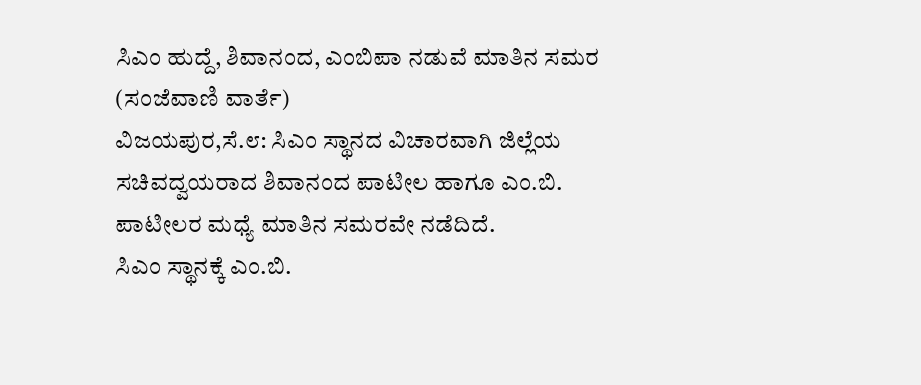ಸಿಎಂ ಹುದ್ದೆ, ಶಿವಾನಂದ, ಎಂಬಿಪಾ ನಡುವೆ ಮಾತಿನ ಸಮರ
(ಸಂಜೆವಾಣಿ ವಾರ್ತೆ)
ವಿಜಯಪುರ,ಸೆ.೮: ಸಿಎಂ ಸ್ಥಾನದ ವಿಚಾರವಾಗಿ ಜಿಲ್ಲೆಯ ಸಚಿವದ್ವಯರಾದ ಶಿವಾನಂದ ಪಾಟೀಲ ಹಾಗೂ ಎಂ.ಬಿ. ಪಾಟೀಲರ ಮಧ್ಯೆ ಮಾತಿನ ಸಮರವೇ ನಡೆದಿದೆ.
ಸಿಎಂ ಸ್ಥಾನಕ್ಕೆ ಎಂ.ಬಿ.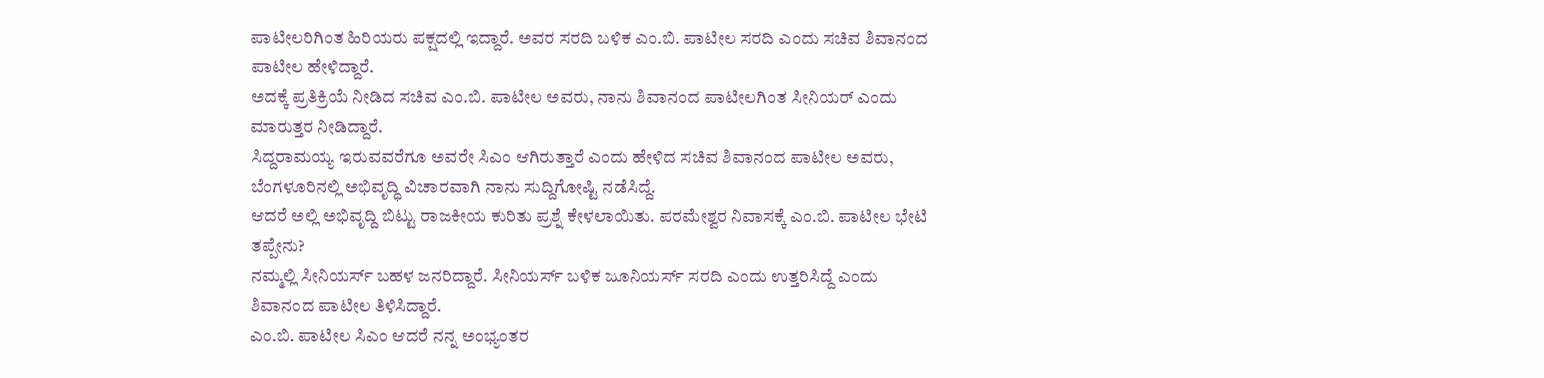ಪಾಟೀಲರಿಗಿಂತ ಹಿರಿಯರು ಪಕ್ಷದಲ್ಲಿ ಇದ್ದಾರೆ. ಅವರ ಸರದಿ ಬಳಿಕ ಎಂ.ಬಿ. ಪಾಟೀಲ ಸರದಿ ಎಂದು ಸಚಿವ ಶಿವಾನಂದ ಪಾಟೀಲ ಹೇಳಿದ್ದಾರೆ.
ಅದಕ್ಕೆ ಪ್ರತಿಕ್ರಿಯೆ ನೀಡಿದ ಸಚಿವ ಎಂ.ಬಿ. ಪಾಟೀಲ ಅವರು, ನಾನು ಶಿವಾನಂದ ಪಾಟೀಲಗಿಂತ ಸೀನಿಯರ್ ಎಂದು ಮಾರುತ್ತರ ನೀಡಿದ್ದಾರೆ.
ಸಿದ್ದರಾಮಯ್ಯ ಇರುವವರೆಗೂ ಅವರೇ ಸಿಎಂ ಆಗಿರುತ್ತಾರೆ ಎಂದು ಹೇಳಿದ ಸಚಿವ ಶಿವಾನಂದ ಪಾಟೀಲ ಅವರು, ಬೆಂಗಳೂರಿನಲ್ಲಿ ಅಭಿವೃದ್ಧಿ ವಿಚಾರವಾಗಿ ನಾನು ಸುದ್ದಿಗೋಷ್ಟಿ ನಡೆಸಿದ್ದೆ.
ಆದರೆ ಅಲ್ಲಿ ಅಭಿವೃದ್ದಿ ಬಿಟ್ಟು ರಾಜಕೀಯ ಕುರಿತು ಪ್ರಶ್ನೆ ಕೇಳಲಾಯಿತು. ಪರಮೇಶ್ವರ ನಿವಾಸಕ್ಕೆ ಎಂ.ಬಿ. ಪಾಟೀಲ ಭೇಟಿ ತಪ್ಪೇನು?
ನಮ್ಮಲ್ಲಿ ಸೀನಿಯರ್ಸ್ ಬಹಳ ಜನರಿದ್ದಾರೆ. ಸೀನಿಯರ್ಸ್ ಬಳಿಕ ಜೂನಿಯರ್ಸ್ ಸರದಿ ಎಂದು ಉತ್ತರಿಸಿದ್ದೆ ಎಂದು ಶಿವಾನಂದ ಪಾಟೀಲ ತಿಳಿಸಿದ್ದಾರೆ.
ಎಂ.ಬಿ. ಪಾಟೀಲ ಸಿಎಂ ಆದರೆ ನನ್ನ ಅಂಭ್ಯಂತರ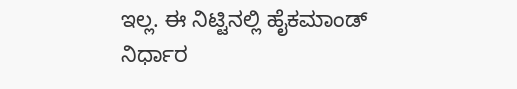ಇಲ್ಲ. ಈ ನಿಟ್ಟಿನಲ್ಲಿ ಹೈಕಮಾಂಡ್ ನಿರ್ಧಾರ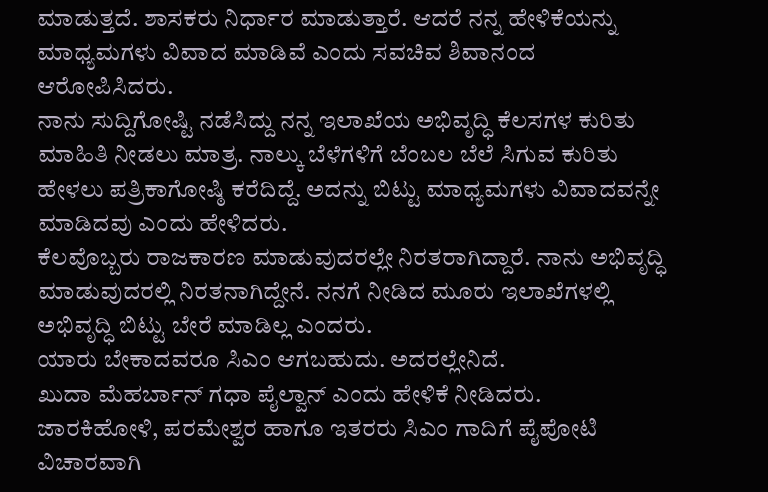ಮಾಡುತ್ತದೆ. ಶಾಸಕರು ನಿರ್ಧಾರ ಮಾಡುತ್ತಾರೆ. ಆದರೆ ನನ್ನ ಹೇಳಿಕೆಯನ್ನು ಮಾಧ್ಯಮಗಳು ವಿವಾದ ಮಾಡಿವೆ ಎಂದು ಸವಚಿವ ಶಿವಾನಂದ ಆರೋಪಿಸಿದರು.
ನಾನು ಸುದ್ದಿಗೋಷ್ಟಿ ನಡೆಸಿದ್ದು ನನ್ನ ಇಲಾಖೆಯ ಅಭಿವೃದ್ಧಿ ಕೆಲಸಗಳ ಕುರಿತು ಮಾಹಿತಿ ನೀಡಲು ಮಾತ್ರ. ನಾಲ್ಕು ಬೆಳೆಗಳಿಗೆ ಬೆಂಬಲ ಬೆಲೆ ಸಿಗುವ ಕುರಿತು ಹೇಳಲು ಪತ್ರಿಕಾಗೋಷ್ಠಿ ಕರೆದಿದ್ದೆ. ಅದನ್ನು ಬಿಟ್ಟು ಮಾಧ್ಯಮಗಳು ವಿವಾದವನ್ನೇ ಮಾಡಿದವು ಎಂದು ಹೇಳಿದರು.
ಕೆಲವೊಬ್ಬರು ರಾಜಕಾರಣ ಮಾಡುವುದರಲ್ಲೇ ನಿರತರಾಗಿದ್ದಾರೆ. ನಾನು ಅಭಿವೃದ್ಧಿ ಮಾಡುವುದರಲ್ಲಿ ನಿರತನಾಗಿದ್ದೇನೆ. ನನಗೆ ನೀಡಿದ ಮೂರು ಇಲಾಖೆಗಳಲ್ಲಿ ಅಭಿವೃದ್ಧಿ ಬಿಟ್ಟು ಬೇರೆ ಮಾಡಿಲ್ಲ ಎಂದರು.
ಯಾರು ಬೇಕಾದವರೂ ಸಿಎಂ ಆಗಬಹುದು. ಅದರಲ್ಲೇನಿದೆ.
ಖುದಾ ಮೆಹರ್ಬಾನ್ ಗಧಾ ಪೈಲ್ವಾನ್ ಎಂದು ಹೇಳಿಕೆ ನೀಡಿದರು. ಜಾರಕಿಹೋಳಿ, ಪರಮೇಶ್ವರ ಹಾಗೂ ಇತರರು ಸಿಎಂ ಗಾದಿಗೆ ಪೈಪೋಟಿ ವಿಚಾರವಾಗಿ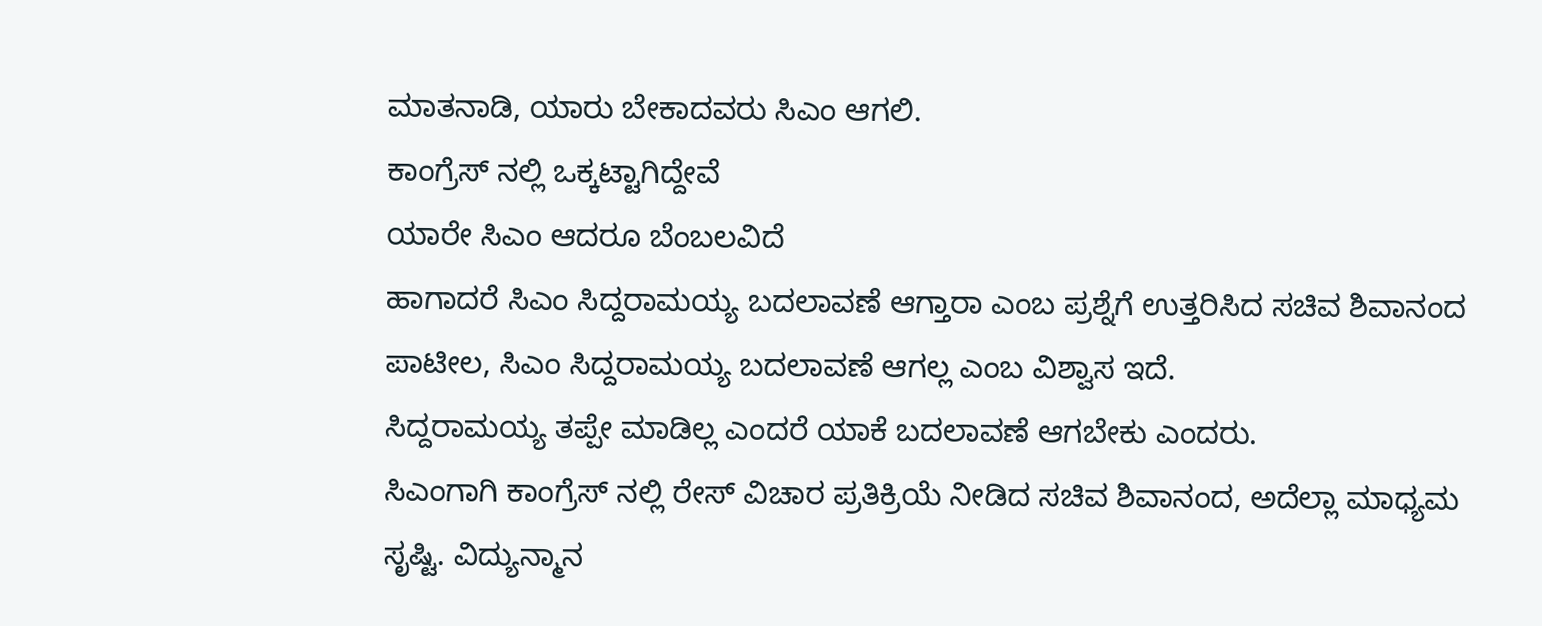ಮಾತನಾಡಿ, ಯಾರು ಬೇಕಾದವರು ಸಿಎಂ ಆಗಲಿ.
ಕಾಂಗ್ರೆಸ್ ನಲ್ಲಿ ಒಕ್ಕಟ್ಟಾಗಿದ್ದೇವೆ
ಯಾರೇ ಸಿಎಂ ಆದರೂ ಬೆಂಬಲವಿದೆ
ಹಾಗಾದರೆ ಸಿಎಂ ಸಿದ್ದರಾಮಯ್ಯ ಬದಲಾವಣೆ ಆಗ್ತಾರಾ ಎಂಬ ಪ್ರಶ್ನೆಗೆ ಉತ್ತರಿಸಿದ ಸಚಿವ ಶಿವಾನಂದ ಪಾಟೀಲ, ಸಿಎಂ ಸಿದ್ದರಾಮಯ್ಯ ಬದಲಾವಣೆ ಆಗಲ್ಲ ಎಂಬ ವಿಶ್ವಾಸ ಇದೆ.
ಸಿದ್ದರಾಮಯ್ಯ ತಪ್ಪೇ ಮಾಡಿಲ್ಲ ಎಂದರೆ ಯಾಕೆ ಬದಲಾವಣೆ ಆಗಬೇಕು ಎಂದರು.
ಸಿಎಂಗಾಗಿ ಕಾಂಗ್ರೆಸ್ ನಲ್ಲಿ ರೇಸ್ ವಿಚಾರ ಪ್ರತಿಕ್ರಿಯೆ ನೀಡಿದ ಸಚಿವ ಶಿವಾನಂದ, ಅದೆಲ್ಲಾ ಮಾಧ್ಯಮ ಸೃಷ್ಟಿ. ವಿದ್ಯುನ್ಮಾನ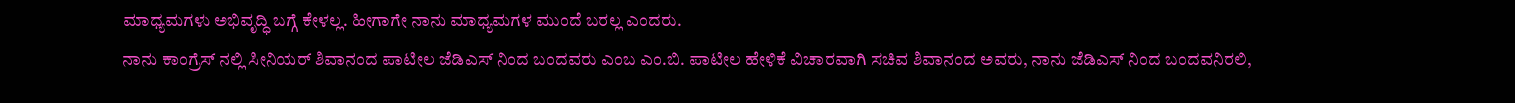ಮಾಧ್ಯಮಗಳು ಅಭಿವೃದ್ಧಿ ಬಗ್ಗೆ ಕೇಳಲ್ಲ. ಹೀಗಾಗೇ ನಾನು ಮಾಧ್ಯಮಗಳ ಮುಂದೆ ಬರಲ್ಲ ಎಂದರು.
ನಾನು ಕಾಂಗ್ರೆಸ್ ನಲ್ಲಿ ಸೀನಿಯರ್ ಶಿವಾನಂದ ಪಾಟೀಲ ಜೆಡಿಎಸ್ ನಿಂದ ಬಂದವರು ಎಂಬ ಎಂ.ಬಿ. ಪಾಟೀಲ ಹೇಳಿಕೆ ವಿಚಾರವಾಗಿ ಸಚಿವ ಶಿವಾನಂದ ಅವರು, ನಾನು ಜೆಡಿಎಸ್ ನಿಂದ ಬಂದವನಿರಲಿ,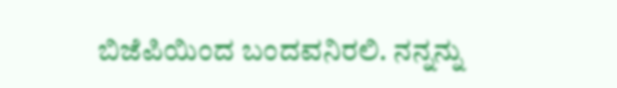ಬಿಜೆಪಿಯಿಂದ ಬಂದವನಿರಲಿ. ನನ್ನನ್ನು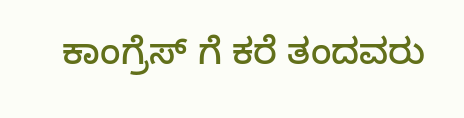ಕಾಂಗ್ರೆಸ್ ಗೆ ಕರೆ ತಂದವರು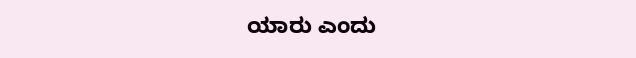ಯಾರು ಎಂದು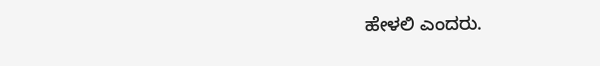ಹೇಳಲಿ ಎಂದರು.